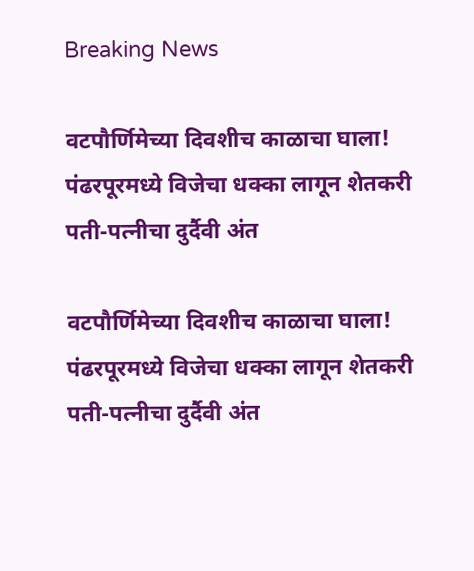Breaking News

वटपौर्णिमेच्या दिवशीच काळाचा घाला! पंढरपूरमध्ये विजेचा धक्का लागून शेतकरी पती-पत्नीचा दुर्दैवी अंत

वटपौर्णिमेच्या दिवशीच काळाचा घाला! पंढरपूरमध्ये विजेचा धक्का लागून शेतकरी पती-पत्नीचा दुर्दैवी अंत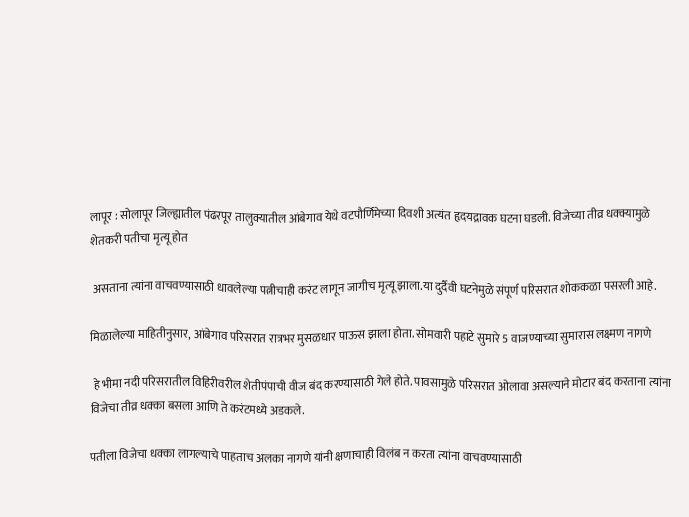लापूर : सोलापूर जिल्ह्यातील पंढरपूर तालुक्यातील आंबेगाव येथे वटपौर्णिमेच्या दिवशी अत्यंत हृदयद्रावक घटना घडली. विजेच्या तीव्र धक्क्यामुळे शेतकरी पतीचा मृत्यू होत

 असताना त्यांना वाचवण्यासाठी धावलेल्या पत्नीचाही करंट लागून जागीच मृत्यू झाला.या दुर्दैवी घटनेमुळे संपूर्ण परिसरात शोककळा पसरली आहे.

मिळालेल्या माहितीनुसार, आंबेगाव परिसरात रात्रभर मुसळधार पाऊस झाला होता. सोमवारी पहाटे सुमारे 5 वाजण्याच्या सुमारास लक्ष्मण नागणे

 हे भीमा नदी परिसरातील विहिरीवरील शेतीपंपाची वीज बंद करण्यासाठी गेले होते. पावसामुळे परिसरात ओलावा असल्याने मोटार बंद करताना त्यांना विजेचा तीव्र धक्का बसला आणि ते करंटमध्ये अडकले.

पतीला विजेचा धक्का लागल्याचे पाहताच अलका नागणे यांनी क्षणाचाही विलंब न करता त्यांना वाचवण्यासाठी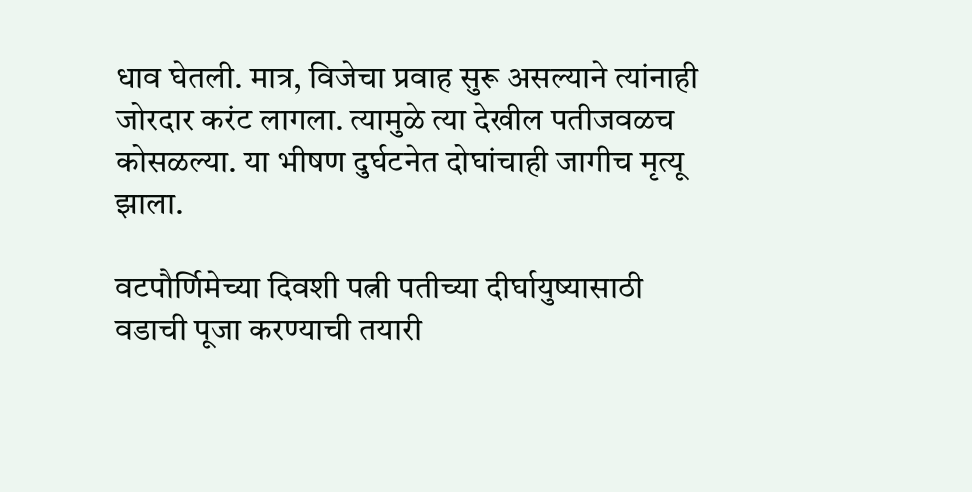धाव घेतली. मात्र, विजेचा प्रवाह सुरू असल्याने त्यांनाही जोरदार करंट लागला. त्यामुळे त्या देखील पतीजवळच कोसळल्या. या भीषण दुर्घटनेत दोघांचाही जागीच मृत्यू झाला.

वटपौर्णिमेच्या दिवशी पत्नी पतीच्या दीर्घायुष्यासाठी वडाची पूजा करण्याची तयारी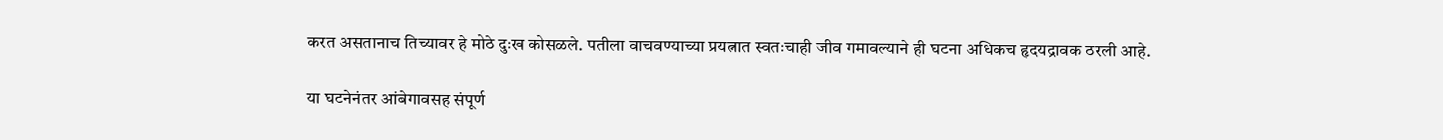करत असतानाच तिच्यावर हे मोठे दुःख कोसळले. पतीला वाचवण्याच्या प्रयत्नात स्वतःचाही जीव गमावल्याने ही घटना अधिकच हृदयद्रावक ठरली आहे.

या घटनेनंतर आंबेगावसह संपूर्ण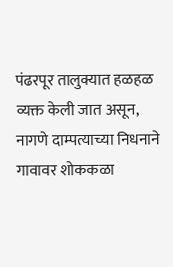पंढरपूर तालुक्यात हळहळ व्यक्त केली जात असून, नागणे दाम्पत्याच्या निधनाने गावावर शोककळा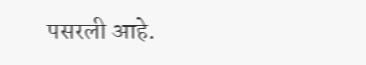पसरली आहे.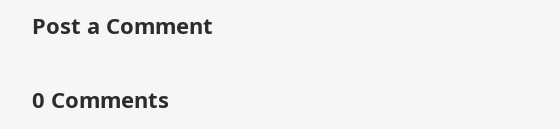Post a Comment

0 Comments